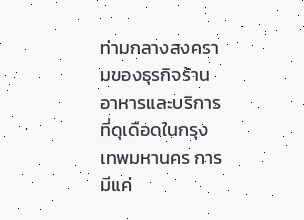ท่ามกลางสงครามของธุรกิจร้านอาหารและบริการที่ดุเดือดในกรุงเทพมหานคร การมีแค่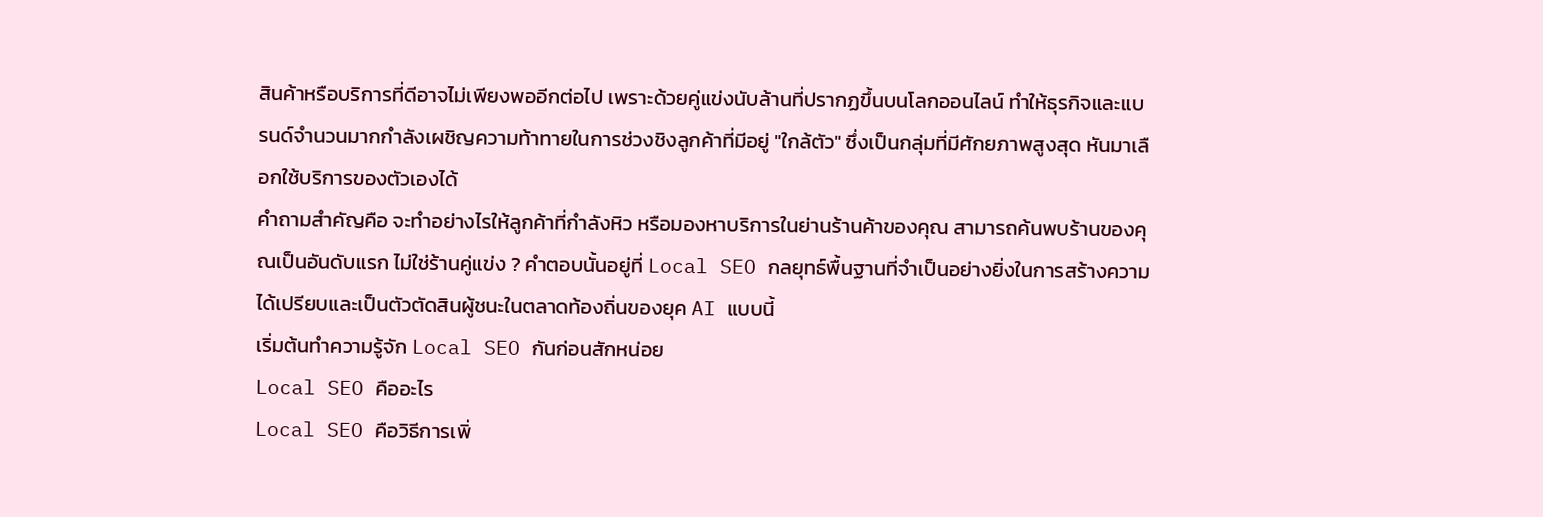สินค้าหรือบริการที่ดีอาจไม่เพียงพออีกต่อไป เพราะด้วยคู่แข่งนับล้านที่ปรากฏขึ้นบนโลกออนไลน์ ทำให้ธุรกิจและแบรนด์จำนวนมากกำลังเผชิญความท้าทายในการช่วงชิงลูกค้าที่มีอยู่ "ใกล้ตัว" ซึ่งเป็นกลุ่มที่มีศักยภาพสูงสุด หันมาเลือกใช้บริการของตัวเองได้
คำถามสำคัญคือ จะทำอย่างไรให้ลูกค้าที่กำลังหิว หรือมองหาบริการในย่านร้านค้าของคุณ สามารถค้นพบร้านของคุณเป็นอันดับแรก ไม่ใช่ร้านคู่แข่ง ? คำตอบนั้นอยู่ที่ Local SEO กลยุทธ์พื้นฐานที่จำเป็นอย่างยิ่งในการสร้างความได้เปรียบและเป็นตัวตัดสินผู้ชนะในตลาดท้องถิ่นของยุค AI แบบนี้
เริ่มต้นทำความรู้จัก Local SEO กันก่อนสักหน่อย
Local SEO คืออะไร
Local SEO คือวิธีการเพิ่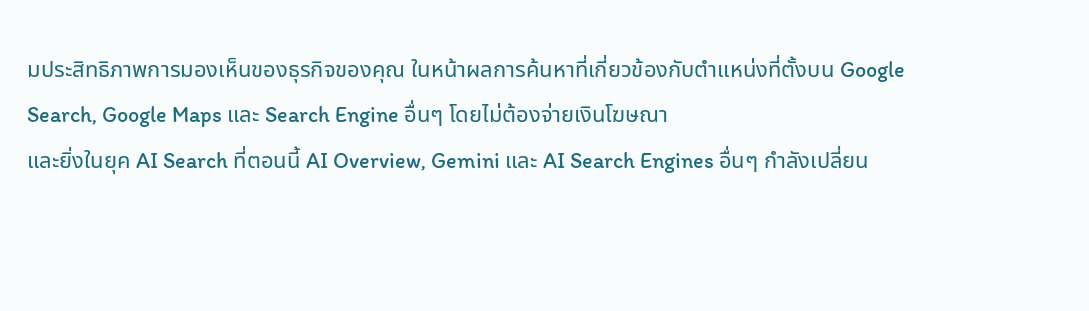มประสิทธิภาพการมองเห็นของธุรกิจของคุณ ในหน้าผลการค้นหาที่เกี่ยวข้องกับตำแหน่งที่ตั้งบน Google Search, Google Maps และ Search Engine อื่นๆ โดยไม่ต้องจ่ายเงินโฆษณา
และยิ่งในยุค AI Search ที่ตอนนี้ AI Overview, Gemini และ AI Search Engines อื่นๆ กำลังเปลี่ยน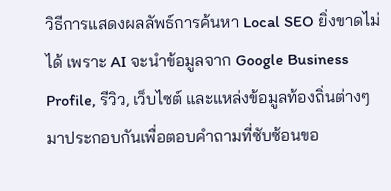วิธีการแสดงผลลัพธ์การค้นหา Local SEO ยิ่งขาดไม่ได้ เพราะ AI จะนำข้อมูลจาก Google Business Profile, รีวิว, เว็บไซต์ และแหล่งข้อมูลท้องถิ่นต่างๆ มาประกอบกันเพื่อตอบคำถามที่ซับซ้อนขอ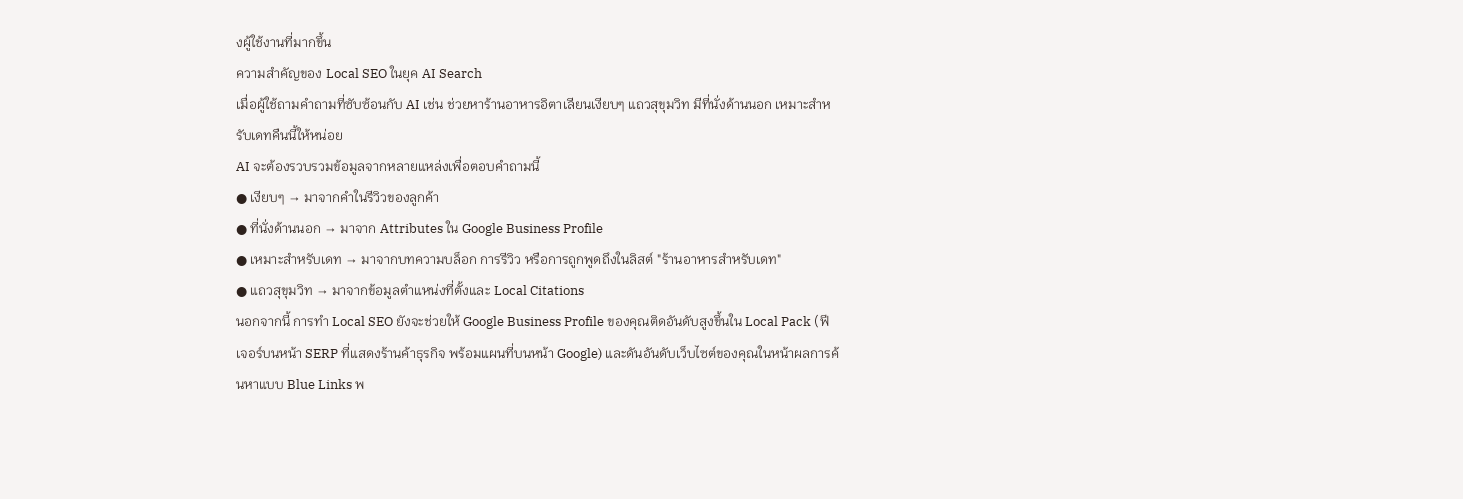งผู้ใช้งานที่มากขึ้น
ความสำคัญของ Local SEO ในยุค AI Search
เมื่อผู้ใช้ถามคำถามที่ซับซ้อนกับ AI เช่น ช่วยหาร้านอาหารอิตาเลียนเงียบๆ แถวสุขุมวิท มีที่นั่งด้านนอก เหมาะสำหรับเดทคืนนี้ให้หน่อย
AI จะต้องรวบรวมข้อมูลจากหลายแหล่งเพื่อตอบคำถามนี้
● เงียบๆ → มาจากคำในรีวิวของลูกค้า
● ที่นั่งด้านนอก → มาจาก Attributes ใน Google Business Profile
● เหมาะสำหรับเดท → มาจากบทความบล็อก การรีวิว หรือการถูกพูดถึงในลิสต์ "ร้านอาหารสำหรับเดท"
● แถวสุขุมวิท → มาจากข้อมูลตำแหน่งที่ตั้งและ Local Citations
นอกจากนี้ การทำ Local SEO ยังจะช่วยให้ Google Business Profile ของคุณติดอันดับสูงขึ้นใน Local Pack (ฟีเจอร์บนหน้า SERP ที่แสดงร้านค้าธุรกิจ พร้อมแผนที่บนหน้า Google) และดันอันดับเว็บไซต์ของคุณในหน้าผลการค้นหาแบบ Blue Links พ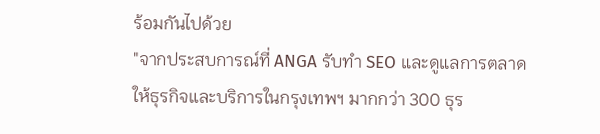ร้อมกันไปด้วย
"จากประสบการณ์ที่ ANGA รับทำ SEO และดูแลการตลาดให้ธุรกิจและบริการในกรุงเทพฯ มากกว่า 300 ธุร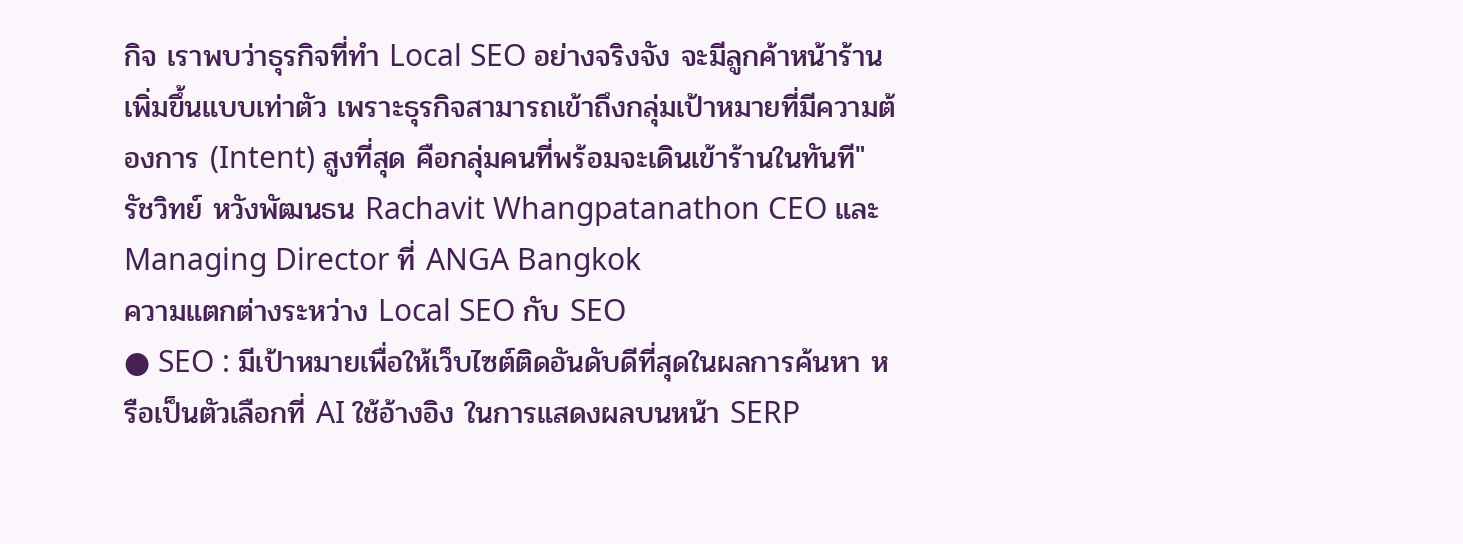กิจ เราพบว่าธุรกิจที่ทำ Local SEO อย่างจริงจัง จะมีลูกค้าหน้าร้านเพิ่มขึ้นแบบเท่าตัว เพราะธุรกิจสามารถเข้าถึงกลุ่มเป้าหมายที่มีความต้องการ (Intent) สูงที่สุด คือกลุ่มคนที่พร้อมจะเดินเข้าร้านในทันที" รัชวิทย์ หวังพัฒนธน Rachavit Whangpatanathon CEO และ Managing Director ที่ ANGA Bangkok
ความแตกต่างระหว่าง Local SEO กับ SEO
● SEO : มีเป้าหมายเพื่อให้เว็บไซต์ติดอันดับดีที่สุดในผลการค้นหา หรือเป็นตัวเลือกที่ AI ใช้อ้างอิง ในการแสดงผลบนหน้า SERP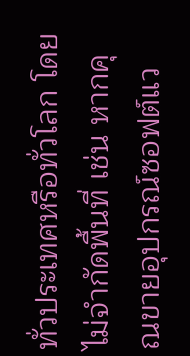ทั่วประเทศหรือทั่วโลก โดยไม่จำกัดพื้นที่ เช่น หากคุณขายอุปกรณ์ซอฟต์แว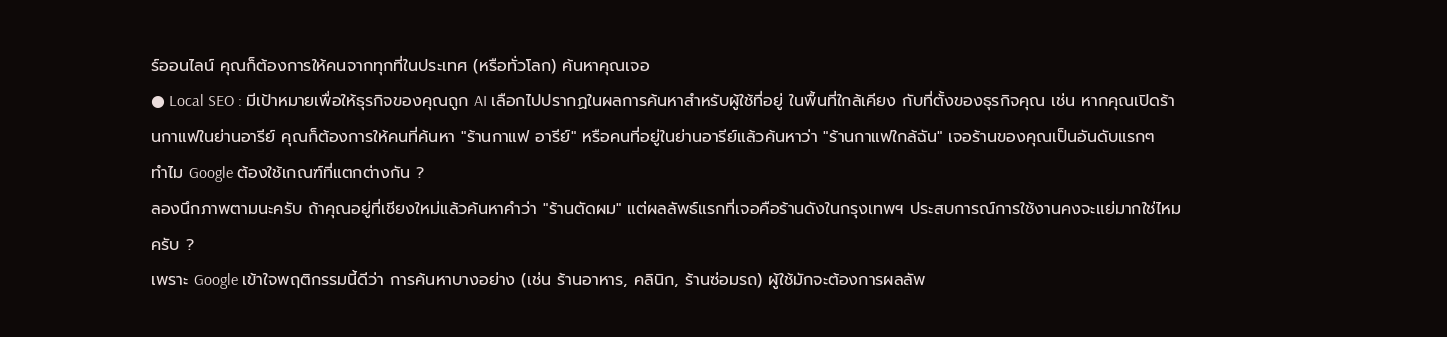ร์ออนไลน์ คุณก็ต้องการให้คนจากทุกที่ในประเทศ (หรือทั่วโลก) ค้นหาคุณเจอ
● Local SEO : มีเป้าหมายเพื่อให้ธุรกิจของคุณถูก AI เลือกไปปรากฏในผลการค้นหาสำหรับผู้ใช้ที่อยู่ ในพื้นที่ใกล้เคียง กับที่ตั้งของธุรกิจคุณ เช่น หากคุณเปิดร้านกาแฟในย่านอารีย์ คุณก็ต้องการให้คนที่ค้นหา "ร้านกาแฟ อารีย์" หรือคนที่อยู่ในย่านอารีย์แล้วค้นหาว่า "ร้านกาแฟใกล้ฉัน" เจอร้านของคุณเป็นอันดับแรกๆ
ทำไม Google ต้องใช้เกณฑ์ที่แตกต่างกัน ?
ลองนึกภาพตามนะครับ ถ้าคุณอยู่ที่เชียงใหม่แล้วค้นหาคำว่า "ร้านตัดผม" แต่ผลลัพธ์แรกที่เจอคือร้านดังในกรุงเทพฯ ประสบการณ์การใช้งานคงจะแย่มากใช่ไหมครับ ?
เพราะ Google เข้าใจพฤติกรรมนี้ดีว่า การค้นหาบางอย่าง (เช่น ร้านอาหาร, คลินิก, ร้านซ่อมรถ) ผู้ใช้มักจะต้องการผลลัพ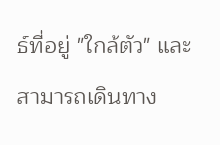ธ์ที่อยู่ "ใกล้ตัว" และสามารถเดินทาง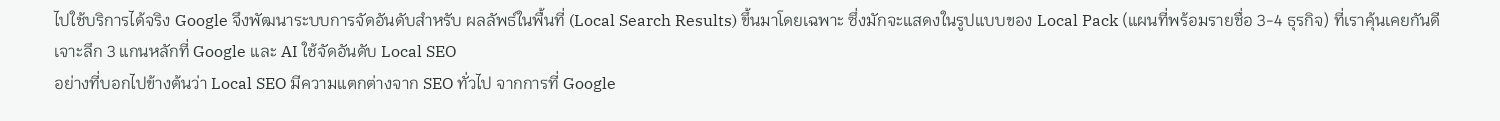ไปใช้บริการได้จริง Google จึงพัฒนาระบบการจัดอันดับสำหรับ ผลลัพธ์ในพื้นที่ (Local Search Results) ขึ้นมาโดยเฉพาะ ซึ่งมักจะแสดงในรูปแบบของ Local Pack (แผนที่พร้อมรายชื่อ 3-4 ธุรกิจ) ที่เราคุ้นเคยกันดี
เจาะลึก 3 แกนหลักที่ Google และ AI ใช้จัดอันดับ Local SEO
อย่างที่บอกไปข้างต้นว่า Local SEO มีความแตกต่างจาก SEO ทั่วไป จากการที่ Google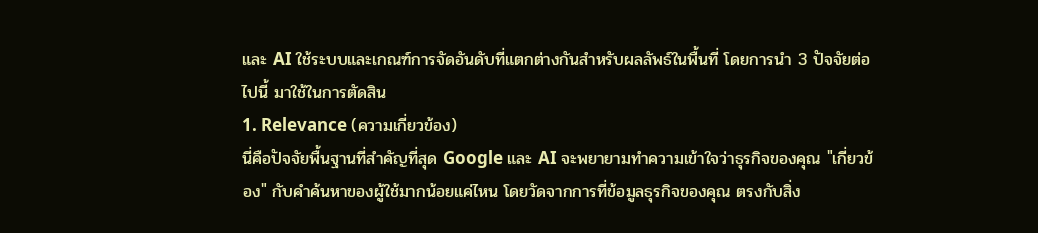และ AI ใช้ระบบและเกณฑ์การจัดอันดับที่แตกต่างกันสำหรับผลลัพธ์ในพื้นที่ โดยการนำ 3 ปัจจัยต่อไปนี้ มาใช้ในการตัดสิน
1. Relevance (ความเกี่ยวข้อง)
นี่คือปัจจัยพื้นฐานที่สำคัญที่สุด Google และ AI จะพยายามทำความเข้าใจว่าธุรกิจของคุณ "เกี่ยวข้อง" กับคำค้นหาของผู้ใช้มากน้อยแค่ไหน โดยวัดจากการที่ข้อมูลธุรกิจของคุณ ตรงกับสิ่ง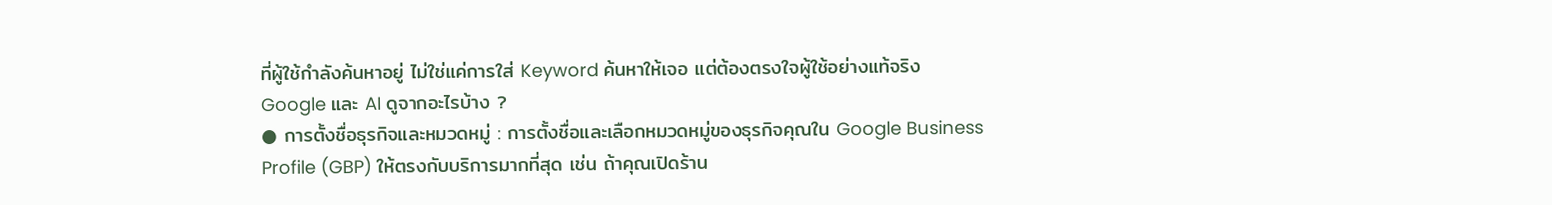ที่ผู้ใช้กำลังค้นหาอยู่ ไม่ใช่แค่การใส่ Keyword ค้นหาให้เจอ แต่ต้องตรงใจผู้ใช้อย่างแท้จริง
Google และ AI ดูจากอะไรบ้าง ?
● การตั้งชื่อธุรกิจและหมวดหมู่ : การตั้งชื่อและเลือกหมวดหมู่ของธุรกิจคุณใน Google Business Profile (GBP) ให้ตรงกับบริการมากที่สุด เช่น ถ้าคุณเปิดร้าน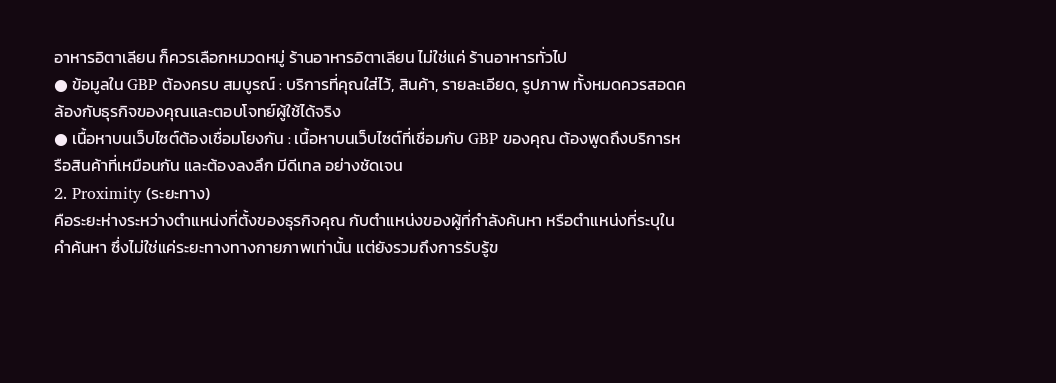อาหารอิตาเลียน ก็ควรเลือกหมวดหมู่ ร้านอาหารอิตาเลียน ไม่ใช่แค่ ร้านอาหารทั่วไป
● ข้อมูลใน GBP ต้องครบ สมบูรณ์ : บริการที่คุณใส่ไว้, สินค้า, รายละเอียด, รูปภาพ ทั้งหมดควรสอดคล้องกับธุรกิจของคุณและตอบโจทย์ผู้ใช้ได้จริง
● เนื้อหาบนเว็บไซต์ต้องเชื่อมโยงกัน : เนื้อหาบนเว็บไซต์ที่เชื่อมกับ GBP ของคุณ ต้องพูดถึงบริการหรือสินค้าที่เหมือนกัน และต้องลงลึก มีดีเทล อย่างชัดเจน
2. Proximity (ระยะทาง)
คือระยะห่างระหว่างตำแหน่งที่ตั้งของธุรกิจคุณ กับตำแหน่งของผู้ที่กำลังค้นหา หรือตำแหน่งที่ระบุในคำค้นหา ซึ่งไม่ใช่แค่ระยะทางทางกายภาพเท่านั้น แต่ยังรวมถึงการรับรู้ข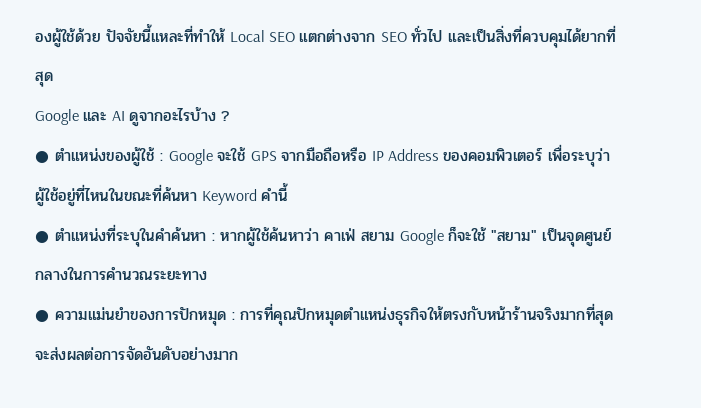องผู้ใช้ด้วย ปัจจัยนี้แหละที่ทำให้ Local SEO แตกต่างจาก SEO ทั่วไป และเป็นสิ่งที่ควบคุมได้ยากที่สุด
Google และ AI ดูจากอะไรบ้าง ?
● ตำแหน่งของผู้ใช้ : Google จะใช้ GPS จากมือถือหรือ IP Address ของคอมพิวเตอร์ เพื่อระบุว่าผู้ใช้อยู่ที่ไหนในขณะที่ค้นหา Keyword คำนี้
● ตำแหน่งที่ระบุในคำค้นหา : หากผู้ใช้ค้นหาว่า คาเฟ่ สยาม Google ก็จะใช้ "สยาม" เป็นจุดศูนย์กลางในการคำนวณระยะทาง
● ความแม่นยำของการปักหมุด : การที่คุณปักหมุดตำแหน่งธุรกิจให้ตรงกับหน้าร้านจริงมากที่สุด จะส่งผลต่อการจัดอันดับอย่างมาก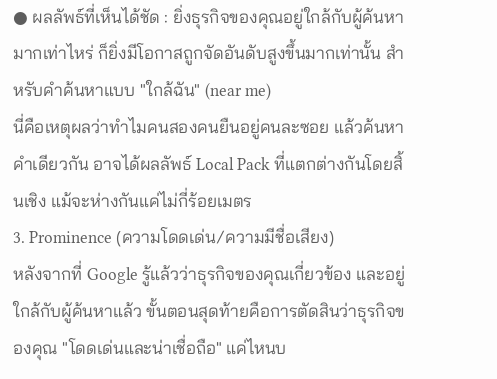● ผลลัพธ์ที่เห็นได้ชัด : ยิ่งธุรกิจของคุณอยู่ใกล้กับผู้ค้นหามากเท่าไหร่ ก็ยิ่งมีโอกาสถูกจัดอันดับสูงขึ้นมากเท่านั้น สำหรับคำค้นหาแบบ "ใกล้ฉัน" (near me)
นี่คือเหตุผลว่าทำไมคนสองคนยืนอยู่คนละซอย แล้วค้นหาคำเดียวกัน อาจได้ผลลัพธ์ Local Pack ที่แตกต่างกันโดยสิ้นเชิง แม้จะห่างกันแค่ไม่กี่ร้อยเมตร
3. Prominence (ความโดดเด่น/ความมีชื่อเสียง)
หลังจากที่ Google รู้แล้วว่าธุรกิจของคุณเกี่ยวข้อง และอยู่ใกล้กับผู้ค้นหาแล้ว ขั้นตอนสุดท้ายคือการตัดสินว่าธุรกิจของคุณ "โดดเด่นและน่าเชื่อถือ" แค่ไหนบ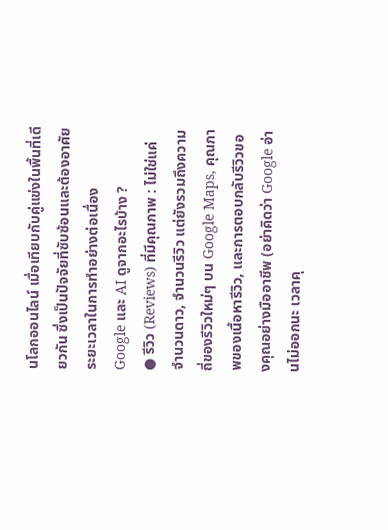นโลกออนไลน์ เมื่อเทียบกับคู่แข่งในพื้นที่เดียวกัน ซึ่งเป็นปัจจัยที่ซับซ้อนและต้องอาศัยระยะเวลาในการทำอย่างต่อเนื่อง
Google และ AI ดูจากอะไรบ้าง ?
● รีวิว (Reviews) ที่มีคุณภาพ : ไม่ใช่แค่จำนวนดาว, จำนวนรีวิว แต่ยังรวมถึงความถี่ของรีวิวใหม่ๆ บน Google Maps, คุณภาพของเนื้อหารีวิว, และการตอบกลับรีวิวของคุณอย่างมืออาชีพ (อย่าคิดว่า Google อ่านไม่ออกนะ เวลาคุ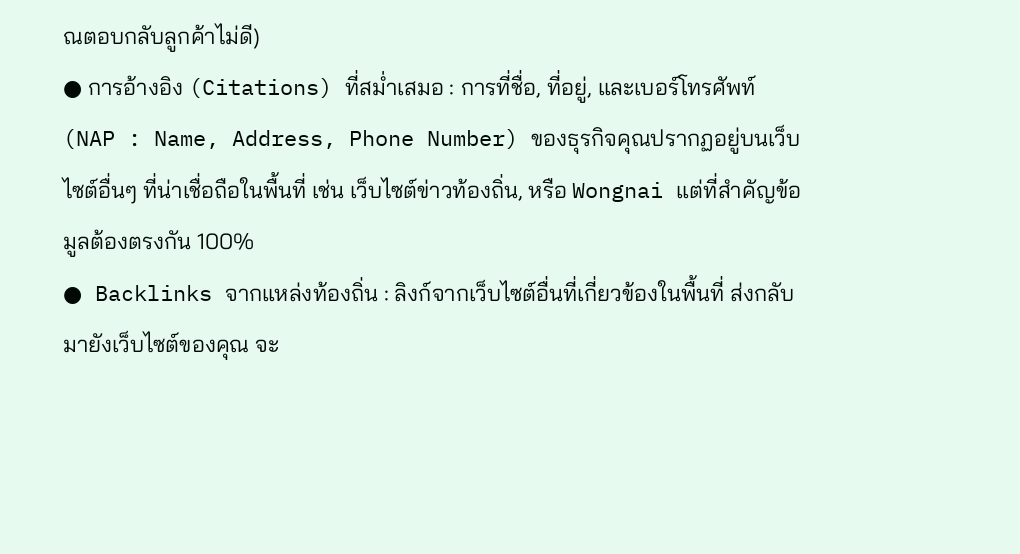ณตอบกลับลูกค้าไม่ดี)
● การอ้างอิง (Citations) ที่สม่ำเสมอ : การที่ชื่อ, ที่อยู่, และเบอร์โทรศัพท์ (NAP : Name, Address, Phone Number) ของธุรกิจคุณปรากฏอยู่บนเว็บไซต์อื่นๆ ที่น่าเชื่อถือในพื้นที่ เช่น เว็บไซต์ข่าวท้องถิ่น, หรือ Wongnai แต่ที่สำคัญข้อมูลต้องตรงกัน 100%
● Backlinks จากแหล่งท้องถิ่น : ลิงก์จากเว็บไซต์อื่นที่เกี่ยวข้องในพื้นที่ ส่งกลับมายังเว็บไซต์ของคุณ จะ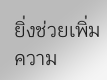ยิ่งช่วยเพิ่มความ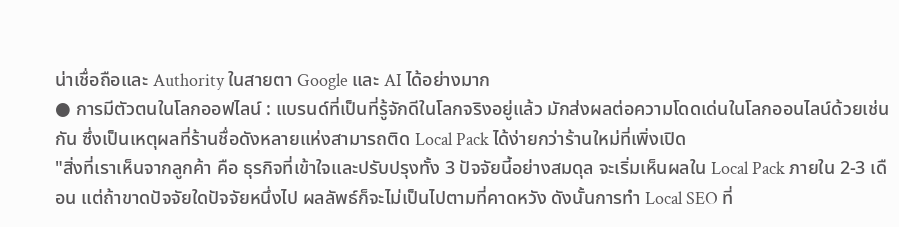น่าเชื่อถือและ Authority ในสายตา Google และ AI ได้อย่างมาก
● การมีตัวตนในโลกออฟไลน์ : แบรนด์ที่เป็นที่รู้จักดีในโลกจริงอยู่แล้ว มักส่งผลต่อความโดดเด่นในโลกออนไลน์ด้วยเช่นกัน ซึ่งเป็นเหตุผลที่ร้านชื่อดังหลายแห่งสามารถติด Local Pack ได้ง่ายกว่าร้านใหม่ที่เพิ่งเปิด
"สิ่งที่เราเห็นจากลูกค้า คือ ธุรกิจที่เข้าใจและปรับปรุงทั้ง 3 ปัจจัยนี้อย่างสมดุล จะเริ่มเห็นผลใน Local Pack ภายใน 2-3 เดือน แต่ถ้าขาดปัจจัยใดปัจจัยหนึ่งไป ผลลัพธ์ก็จะไม่เป็นไปตามที่คาดหวัง ดังนั้นการทำ Local SEO ที่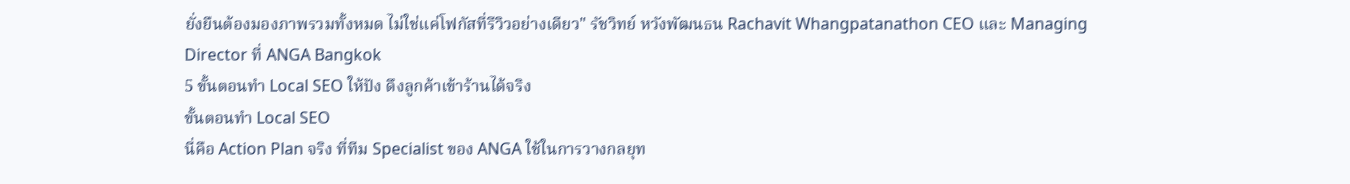ยั่งยืนต้องมองภาพรวมทั้งหมด ไม่ใช่แค่โฟกัสที่รีวิวอย่างเดียว" รัชวิทย์ หวังพัฒนธน Rachavit Whangpatanathon CEO และ Managing Director ที่ ANGA Bangkok
5 ขั้นตอนทำ Local SEO ให้ปัง ดึงลูกค้าเข้าร้านได้จริง
ขั้นตอนทำ Local SEO
นี่คือ Action Plan จริง ที่ทีม Specialist ของ ANGA ใช้ในการวางกลยุท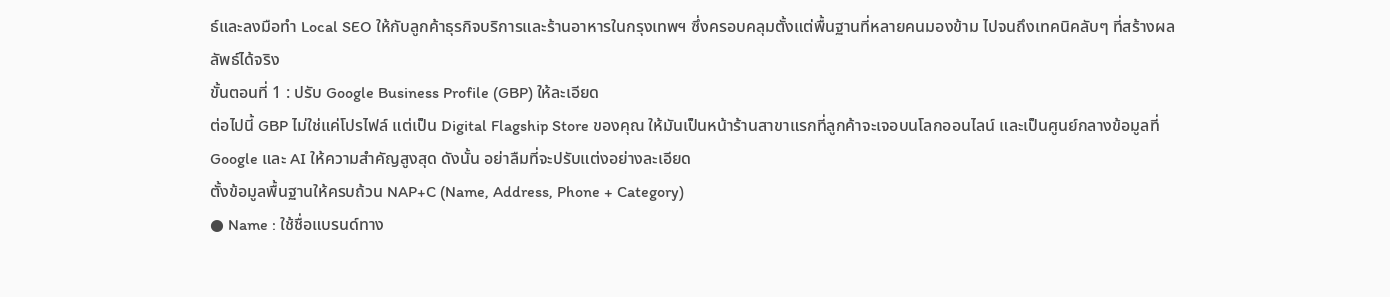ธ์และลงมือทำ Local SEO ให้กับลูกค้าธุรกิจบริการและร้านอาหารในกรุงเทพฯ ซึ่งครอบคลุมตั้งแต่พื้นฐานที่หลายคนมองข้าม ไปจนถึงเทคนิคลับๆ ที่สร้างผลลัพธ์ได้จริง
ขั้นตอนที่ 1 : ปรับ Google Business Profile (GBP) ให้ละเอียด
ต่อไปนี้ GBP ไม่ใช่แค่โปรไฟล์ แต่เป็น Digital Flagship Store ของคุณ ให้มันเป็นหน้าร้านสาขาแรกที่ลูกค้าจะเจอบนโลกออนไลน์ และเป็นศูนย์กลางข้อมูลที่ Google และ AI ให้ความสำคัญสูงสุด ดังนั้น อย่าลืมที่จะปรับแต่งอย่างละเอียด
ตั้งข้อมูลพื้นฐานให้ครบถ้วน NAP+C (Name, Address, Phone + Category)
● Name : ใช้ชื่อแบรนด์ทาง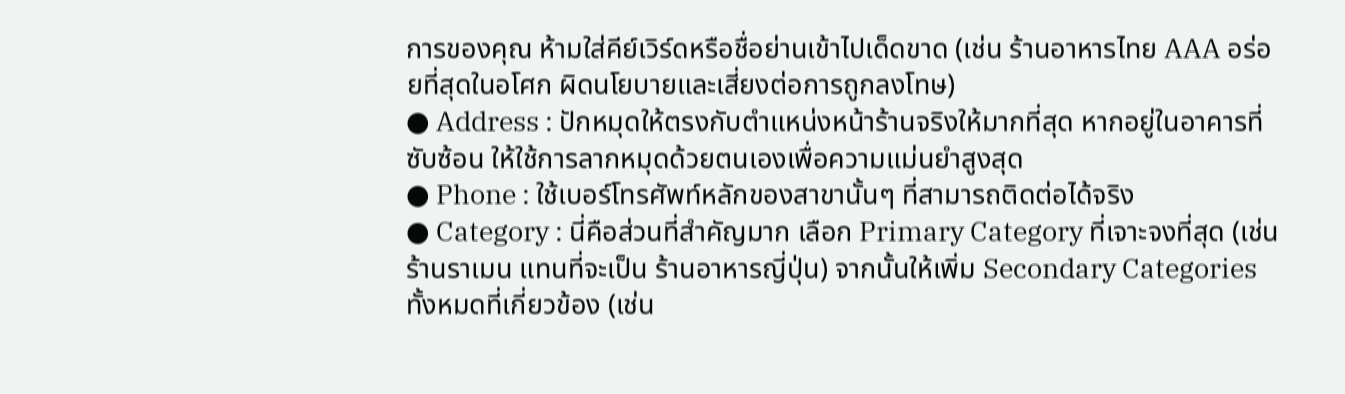การของคุณ ห้ามใส่คีย์เวิร์ดหรือชื่อย่านเข้าไปเด็ดขาด (เช่น ร้านอาหารไทย AAA อร่อยที่สุดในอโศก ผิดนโยบายและเสี่ยงต่อการถูกลงโทษ)
● Address : ปักหมุดให้ตรงกับตำแหน่งหน้าร้านจริงให้มากที่สุด หากอยู่ในอาคารที่ซับซ้อน ให้ใช้การลากหมุดด้วยตนเองเพื่อความแม่นยำสูงสุด
● Phone : ใช้เบอร์โทรศัพท์หลักของสาขานั้นๆ ที่สามารถติดต่อได้จริง
● Category : นี่คือส่วนที่สำคัญมาก เลือก Primary Category ที่เจาะจงที่สุด (เช่น ร้านราเมน แทนที่จะเป็น ร้านอาหารญี่ปุ่น) จากนั้นให้เพิ่ม Secondary Categories ทั้งหมดที่เกี่ยวข้อง (เช่น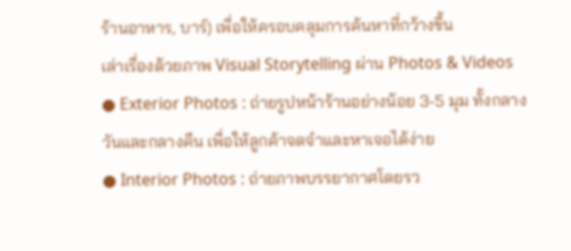ร้านอาหาร, บาร์) เพื่อให้ครอบคลุมการค้นหาที่กว้างขึ้น
เล่าเรื่องด้วยภาพ Visual Storytelling ผ่าน Photos & Videos
● Exterior Photos : ถ่ายรูปหน้าร้านอย่างน้อย 3-5 มุม ทั้งกลางวันและกลางคืน เพื่อให้ลูกค้าจดจำและหาเจอได้ง่าย
● Interior Photos : ถ่ายภาพบรรยากาศโดยรว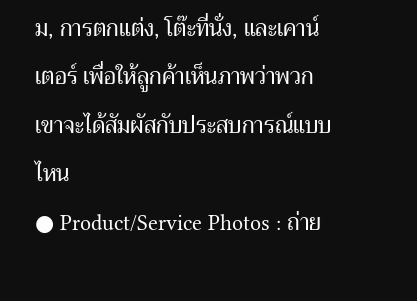ม, การตกแต่ง, โต๊ะที่นั่ง, และเคาน์เตอร์ เพื่อให้ลูกค้าเห็นภาพว่าพวกเขาจะได้สัมผัสกับประสบการณ์แบบไหน
● Product/Service Photos : ถ่าย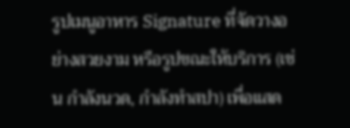รูปเมนูอาหาร Signature ที่จัดวางอย่างสวยงาม หรือรูปขณะให้บริการ (เช่น กำลังนวด, กำลังทำสปา) เพื่อแสด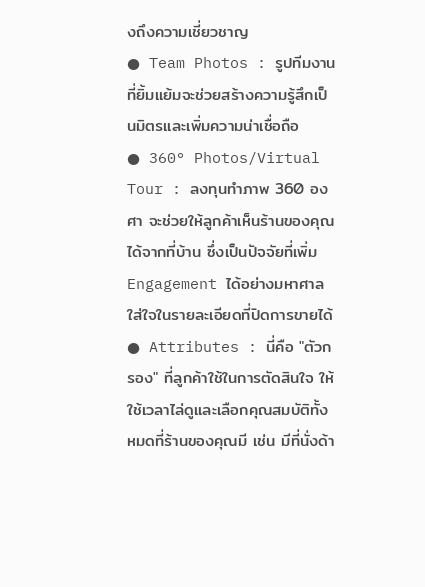งถึงความเชี่ยวชาญ
● Team Photos : รูปทีมงานที่ยิ้มแย้มจะช่วยสร้างความรู้สึกเป็นมิตรและเพิ่มความน่าเชื่อถือ
● 360° Photos/Virtual Tour : ลงทุนทำภาพ 360 องศา จะช่วยให้ลูกค้าเห็นร้านของคุณได้จากที่บ้าน ซึ่งเป็นปัจจัยที่เพิ่ม Engagement ได้อย่างมหาศาล
ใส่ใจในรายละเอียดที่ปิดการขายได้
● Attributes : นี่คือ "ตัวกรอง" ที่ลูกค้าใช้ในการตัดสินใจ ให้ใช้เวลาไล่ดูและเลือกคุณสมบัติทั้งหมดที่ร้านของคุณมี เช่น มีที่นั่งด้า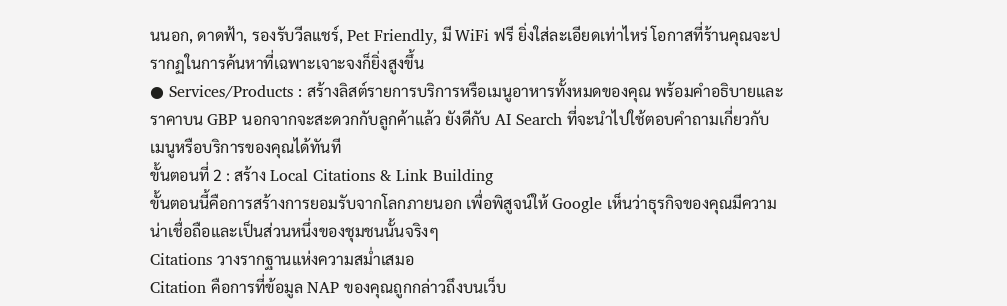นนอก, ดาดฟ้า, รองรับวีลแชร์, Pet Friendly, มี WiFi ฟรี ยิ่งใส่ละเอียดเท่าไหร่ โอกาสที่ร้านคุณจะปรากฏในการค้นหาที่เฉพาะเจาะจงก็ยิ่งสูงขึ้น
● Services/Products : สร้างลิสต์รายการบริการหรือเมนูอาหารทั้งหมดของคุณ พร้อมคำอธิบายและราคาบน GBP นอกจากจะสะดวกกับลูกค้าแล้ว ยังดีกับ AI Search ที่จะนำไปใช้ตอบคำถามเกี่ยวกับเมนูหรือบริการของคุณได้ทันที
ขั้นตอนที่ 2 : สร้าง Local Citations & Link Building
ขั้นตอนนี้คือการสร้างการยอมรับจากโลกภายนอก เพื่อพิสูจน์ให้ Google เห็นว่าธุรกิจของคุณมีความน่าเชื่อถือและเป็นส่วนหนึ่งของชุมชนนั้นจริงๆ
Citations วางรากฐานแห่งความสม่ำเสมอ
Citation คือการที่ข้อมูล NAP ของคุณถูกกล่าวถึงบนเว็บ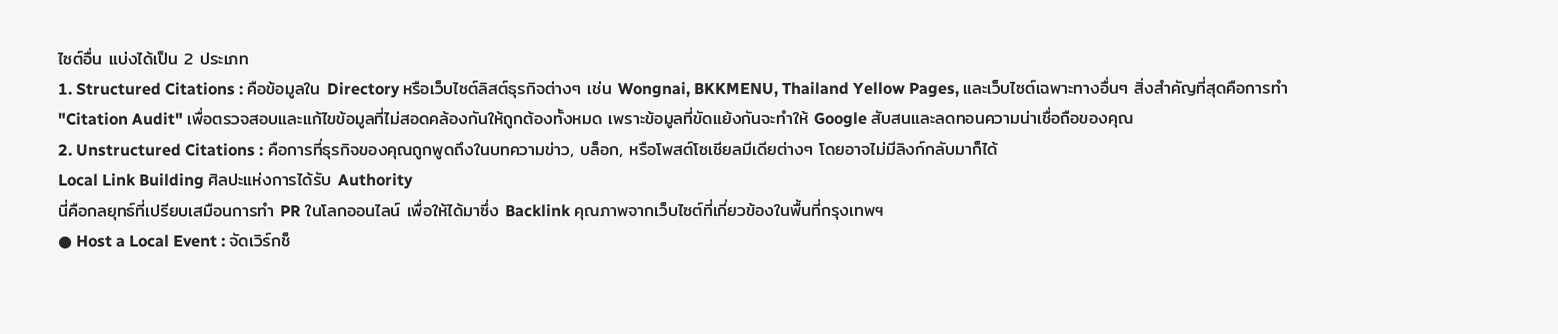ไซต์อื่น แบ่งได้เป็น 2 ประเภท
1. Structured Citations : คือข้อมูลใน Directory หรือเว็บไซต์ลิสต์ธุรกิจต่างๆ เช่น Wongnai, BKKMENU, Thailand Yellow Pages, และเว็บไซต์เฉพาะทางอื่นๆ สิ่งสำคัญที่สุดคือการทำ "Citation Audit" เพื่อตรวจสอบและแก้ไขข้อมูลที่ไม่สอดคล้องกันให้ถูกต้องทั้งหมด เพราะข้อมูลที่ขัดแย้งกันจะทำให้ Google สับสนและลดทอนความน่าเชื่อถือของคุณ
2. Unstructured Citations : คือการที่ธุรกิจของคุณถูกพูดถึงในบทความข่าว, บล็อก, หรือโพสต์โซเชียลมีเดียต่างๆ โดยอาจไม่มีลิงก์กลับมาก็ได้
Local Link Building ศิลปะแห่งการได้รับ Authority
นี่คือกลยุทธ์ที่เปรียบเสมือนการทำ PR ในโลกออนไลน์ เพื่อให้ได้มาซึ่ง Backlink คุณภาพจากเว็บไซต์ที่เกี่ยวข้องในพื้นที่กรุงเทพฯ
● Host a Local Event : จัดเวิร์กช็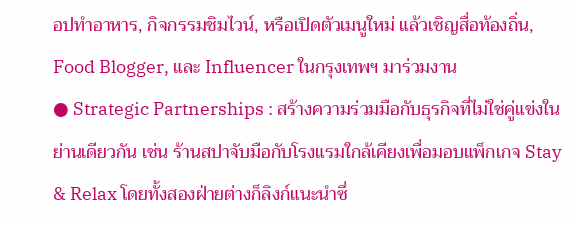อปทำอาหาร, กิจกรรมชิมไวน์, หรือเปิดตัวเมนูใหม่ แล้วเชิญสื่อท้องถิ่น, Food Blogger, และ Influencer ในกรุงเทพฯ มาร่วมงาน
● Strategic Partnerships : สร้างความร่วมมือกับธุรกิจที่ไม่ใช่คู่แข่งในย่านเดียวกัน เช่น ร้านสปาจับมือกับโรงแรมใกล้เคียงเพื่อมอบแพ็กเกจ Stay & Relax โดยทั้งสองฝ่ายต่างก็ลิงก์แนะนำซึ่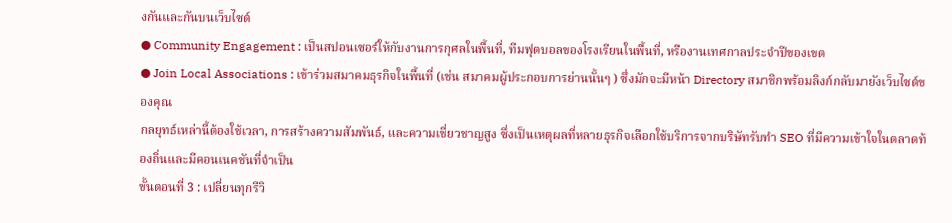งกันและกันบนเว็บไซต์
● Community Engagement : เป็นสปอนเซอร์ให้กับงานการกุศลในพื้นที่, ทีมฟุตบอลของโรงเรียนในพื้นที่, หรืองานเทศกาลประจำปีของเขต
● Join Local Associations : เข้าร่วมสมาคมธุรกิจในพื้นที่ (เช่น สมาคมผู้ประกอบการย่านนั้นๆ ) ซึ่งมักจะมีหน้า Directory สมาชิกพร้อมลิงก์กลับมายังเว็บไซต์ของคุณ
กลยุทธ์เหล่านี้ต้องใช้เวลา, การสร้างความสัมพันธ์, และความเชี่ยวชาญสูง ซึ่งเป็นเหตุผลที่หลายธุรกิจเลือกใช้บริการจากบริษัทรับทำ SEO ที่มีความเข้าใจในตลาดท้องถิ่นและมีคอนเนคชันที่จำเป็น
ขั้นตอนที่ 3 : เปลี่ยนทุกรีวิ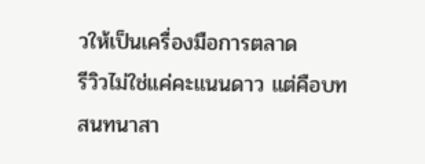วให้เป็นเครื่องมือการตลาด
รีวิวไม่ใช่แค่คะแนนดาว แต่คือบทสนทนาสา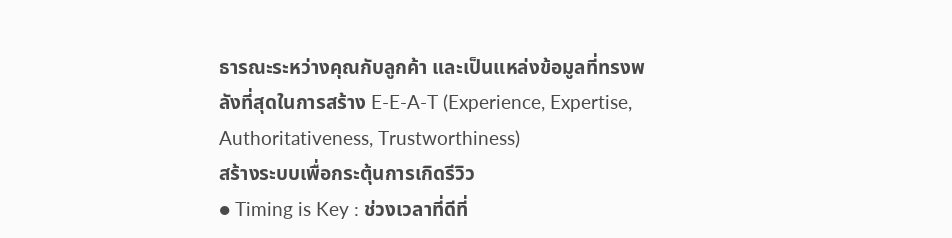ธารณะระหว่างคุณกับลูกค้า และเป็นแหล่งข้อมูลที่ทรงพลังที่สุดในการสร้าง E-E-A-T (Experience, Expertise, Authoritativeness, Trustworthiness)
สร้างระบบเพื่อกระตุ้นการเกิดรีวิว
● Timing is Key : ช่วงเวลาที่ดีที่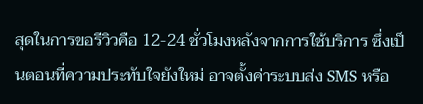สุดในการขอรีวิวคือ 12-24 ชั่วโมงหลังจากการใช้บริการ ซึ่งเป็นตอนที่ความประทับใจยังใหม่ อาจตั้งค่าระบบส่ง SMS หรือ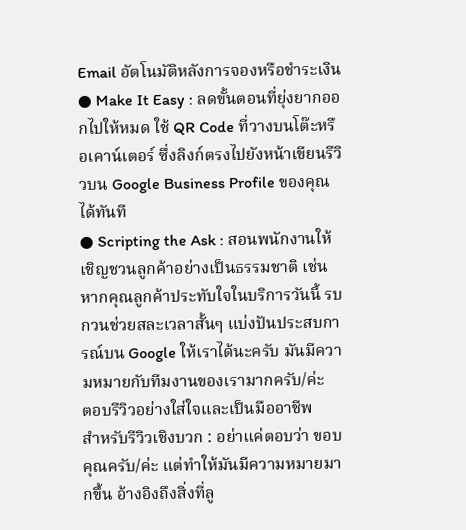Email อัตโนมัติหลังการจองหรือชำระเงิน
● Make It Easy : ลดขั้นตอนที่ยุ่งยากออกไปให้หมด ใช้ QR Code ที่วางบนโต๊ะหรือเคาน์เตอร์ ซึ่งลิงก์ตรงไปยังหน้าเขียนรีวิวบน Google Business Profile ของคุณได้ทันที
● Scripting the Ask : สอนพนักงานให้เชิญชวนลูกค้าอย่างเป็นธรรมชาติ เช่น หากคุณลูกค้าประทับใจในบริการวันนี้ รบกวนช่วยสละเวลาสั้นๆ แบ่งปันประสบการณ์บน Google ให้เราได้นะครับ มันมีความหมายกับทีมงานของเรามากครับ/ค่ะ
ตอบรีวิวอย่างใส่ใจและเป็นมืออาชีพ
สำหรับรีวิวเชิงบวก : อย่าแค่ตอบว่า ขอบคุณครับ/ค่ะ แต่ทำให้มันมีความหมายมากขึ้น อ้างอิงถึงสิ่งที่ลู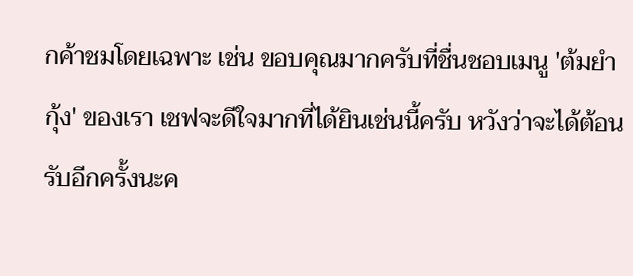กค้าชมโดยเฉพาะ เช่น ขอบคุณมากครับที่ชื่นชอบเมนู 'ต้มยำกุ้ง' ของเรา เชฟจะดีใจมากที่ได้ยินเช่นนี้ครับ หวังว่าจะได้ต้อนรับอีกครั้งนะค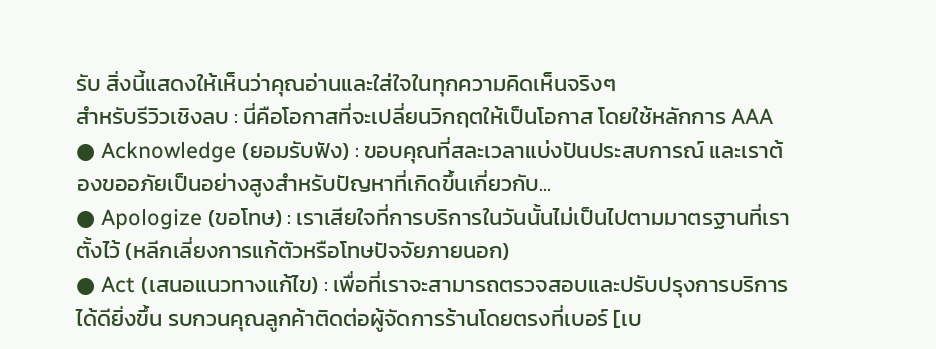รับ สิ่งนี้แสดงให้เห็นว่าคุณอ่านและใส่ใจในทุกความคิดเห็นจริงๆ
สำหรับรีวิวเชิงลบ : นี่คือโอกาสที่จะเปลี่ยนวิกฤตให้เป็นโอกาส โดยใช้หลักการ AAA
● Acknowledge (ยอมรับฟัง) : ขอบคุณที่สละเวลาแบ่งปันประสบการณ์ และเราต้องขออภัยเป็นอย่างสูงสำหรับปัญหาที่เกิดขึ้นเกี่ยวกับ...
● Apologize (ขอโทษ) : เราเสียใจที่การบริการในวันนั้นไม่เป็นไปตามมาตรฐานที่เราตั้งไว้ (หลีกเลี่ยงการแก้ตัวหรือโทษปัจจัยภายนอก)
● Act (เสนอแนวทางแก้ไข) : เพื่อที่เราจะสามารถตรวจสอบและปรับปรุงการบริการได้ดียิ่งขึ้น รบกวนคุณลูกค้าติดต่อผู้จัดการร้านโดยตรงที่เบอร์ [เบ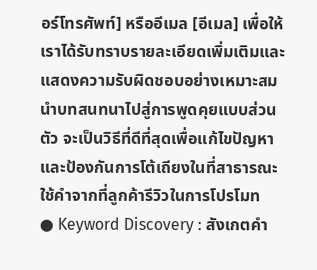อร์โทรศัพท์] หรืออีเมล [อีเมล] เพื่อให้เราได้รับทราบรายละเอียดเพิ่มเติมและแสดงความรับผิดชอบอย่างเหมาะสม นำบทสนทนาไปสู่การพูดคุยแบบส่วนตัว จะเป็นวิธีที่ดีที่สุดเพื่อแก้ไขปัญหาและป้องกันการโต้เถียงในที่สาธารณะ
ใช้คำจากที่ลูกค้ารีวิวในการโปรโมท
● Keyword Discovery : สังเกตคำ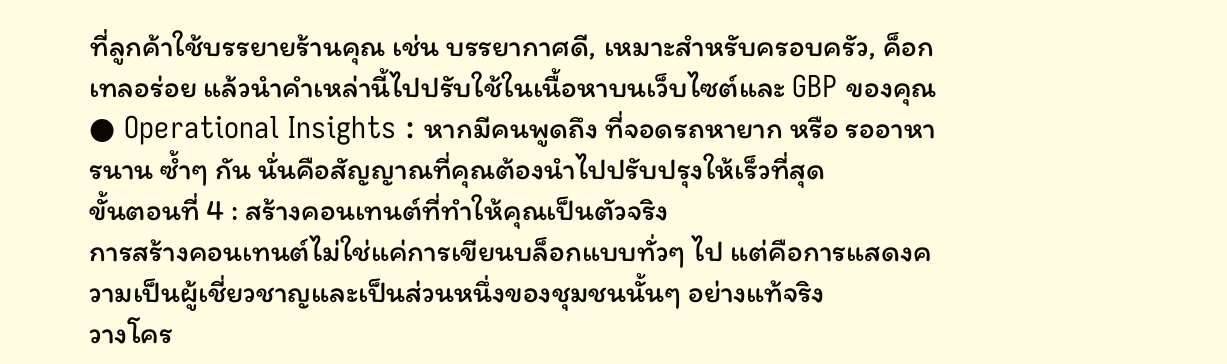ที่ลูกค้าใช้บรรยายร้านคุณ เช่น บรรยากาศดี, เหมาะสำหรับครอบครัว, ค็อกเทลอร่อย แล้วนำคำเหล่านี้ไปปรับใช้ในเนื้อหาบนเว็บไซต์และ GBP ของคุณ
● Operational Insights : หากมีคนพูดถึง ที่จอดรถหายาก หรือ รออาหารนาน ซ้ำๆ กัน นั่นคือสัญญาณที่คุณต้องนำไปปรับปรุงให้เร็วที่สุด
ขั้นตอนที่ 4 : สร้างคอนเทนต์ที่ทำให้คุณเป็นตัวจริง
การสร้างคอนเทนต์ไม่ใช่แค่การเขียนบล็อกแบบทั่วๆ ไป แต่คือการแสดงความเป็นผู้เชี่ยวชาญและเป็นส่วนหนึ่งของชุมชนนั้นๆ อย่างแท้จริง
วางโคร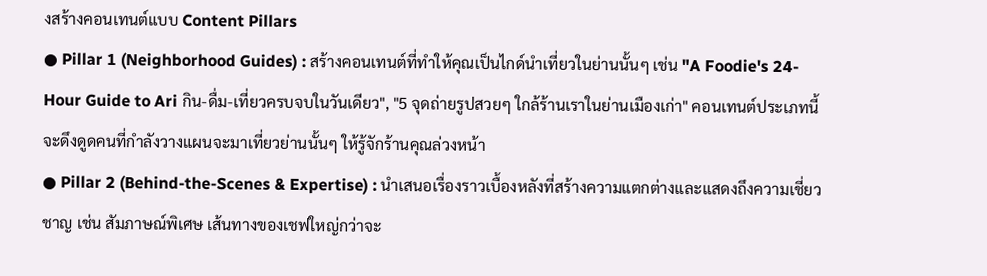งสร้างคอนเทนต์แบบ Content Pillars
● Pillar 1 (Neighborhood Guides) : สร้างคอนเทนต์ที่ทำให้คุณเป็นไกด์นำเที่ยวในย่านนั้นๆ เช่น "A Foodie's 24-Hour Guide to Ari กิน-ดื่ม-เที่ยวครบจบในวันเดียว", "5 จุดถ่ายรูปสวยๆ ใกล้ร้านเราในย่านเมืองเก่า" คอนเทนต์ประเภทนี้จะดึงดูดคนที่กำลังวางแผนจะมาเที่ยวย่านนั้นๆ ให้รู้จักร้านคุณล่วงหน้า
● Pillar 2 (Behind-the-Scenes & Expertise) : นำเสนอเรื่องราวเบื้องหลังที่สร้างความแตกต่างและแสดงถึงความเชี่ยวชาญ เช่น สัมภาษณ์พิเศษ เส้นทางของเชฟใหญ่กว่าจะ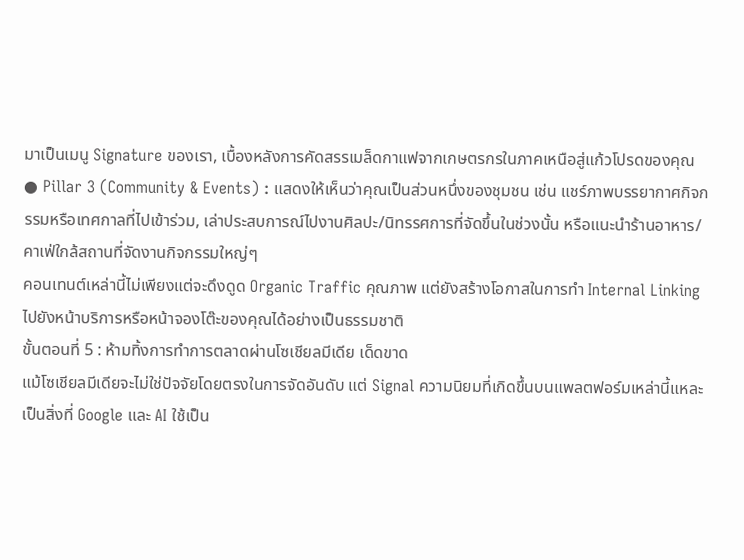มาเป็นเมนู Signature ของเรา, เบื้องหลังการคัดสรรเมล็ดกาแฟจากเกษตรกรในภาคเหนือสู่แก้วโปรดของคุณ
● Pillar 3 (Community & Events) : แสดงให้เห็นว่าคุณเป็นส่วนหนึ่งของชุมชน เช่น แชร์ภาพบรรยากาศกิจกรรมหรือเทศกาลที่ไปเข้าร่วม, เล่าประสบการณ์ไปงานศิลปะ/นิทรรศการที่จัดขึ้นในช่วงนั้น หรือแนะนำร้านอาหาร/คาเฟ่ใกล้สถานที่จัดงานกิจกรรมใหญ่ๆ
คอนเทนต์เหล่านี้ไม่เพียงแต่จะดึงดูด Organic Traffic คุณภาพ แต่ยังสร้างโอกาสในการทำ Internal Linking ไปยังหน้าบริการหรือหน้าจองโต๊ะของคุณได้อย่างเป็นธรรมชาติ
ขั้นตอนที่ 5 : ห้ามทิ้งการทำการตลาดผ่านโซเชียลมีเดีย เด็ดขาด
แม้โซเชียลมีเดียจะไม่ใช่ปัจจัยโดยตรงในการจัดอันดับ แต่ Signal ความนิยมที่เกิดขึ้นบนแพลตฟอร์มเหล่านี้แหละ เป็นสิ่งที่ Google และ AI ใช้เป็น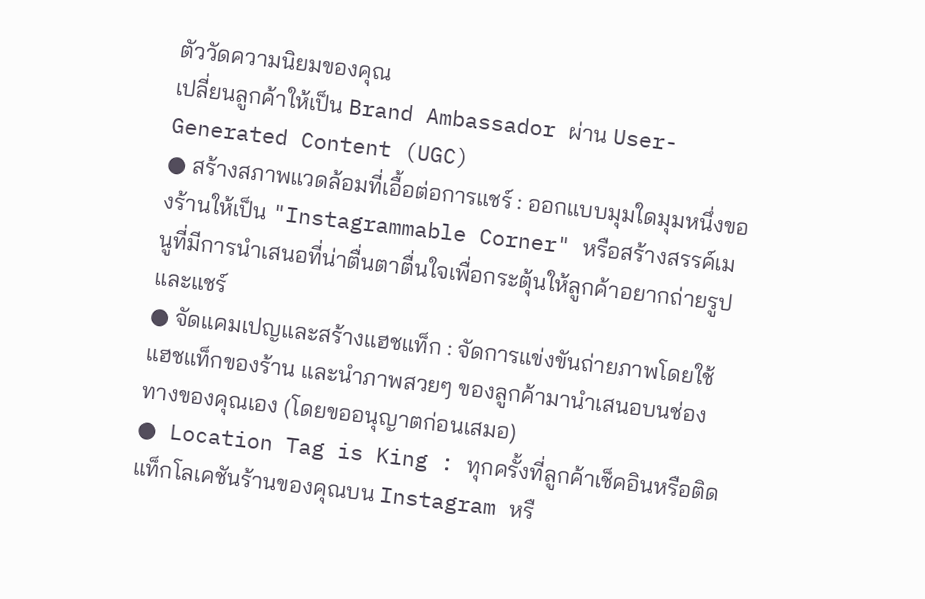ตัววัดความนิยมของคุณ
เปลี่ยนลูกค้าให้เป็น Brand Ambassador ผ่าน User-Generated Content (UGC)
● สร้างสภาพแวดล้อมที่เอื้อต่อการแชร์ : ออกแบบมุมใดมุมหนึ่งของร้านให้เป็น "Instagrammable Corner" หรือสร้างสรรค์เมนูที่มีการนำเสนอที่น่าตื่นตาตื่นใจเพื่อกระตุ้นให้ลูกค้าอยากถ่ายรูปและแชร์
● จัดแคมเปญและสร้างแฮชแท็ก : จัดการแข่งขันถ่ายภาพโดยใช้แฮชแท็กของร้าน และนำภาพสวยๆ ของลูกค้ามานำเสนอบนช่องทางของคุณเอง (โดยขออนุญาตก่อนเสมอ)
● Location Tag is King : ทุกครั้งที่ลูกค้าเช็คอินหรือติดแท็กโลเคชันร้านของคุณบน Instagram หรื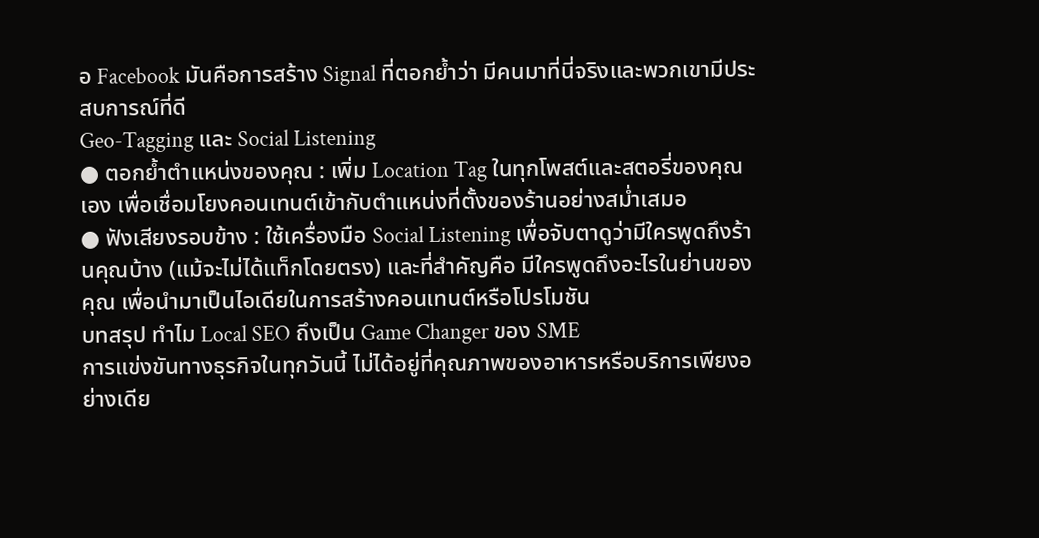อ Facebook มันคือการสร้าง Signal ที่ตอกย้ำว่า มีคนมาที่นี่จริงและพวกเขามีประสบการณ์ที่ดี
Geo-Tagging และ Social Listening
● ตอกย้ำตำแหน่งของคุณ : เพิ่ม Location Tag ในทุกโพสต์และสตอรี่ของคุณเอง เพื่อเชื่อมโยงคอนเทนต์เข้ากับตำแหน่งที่ตั้งของร้านอย่างสม่ำเสมอ
● ฟังเสียงรอบข้าง : ใช้เครื่องมือ Social Listening เพื่อจับตาดูว่ามีใครพูดถึงร้านคุณบ้าง (แม้จะไม่ได้แท็กโดยตรง) และที่สำคัญคือ มีใครพูดถึงอะไรในย่านของคุณ เพื่อนำมาเป็นไอเดียในการสร้างคอนเทนต์หรือโปรโมชัน
บทสรุป ทำไม Local SEO ถึงเป็น Game Changer ของ SME
การแข่งขันทางธุรกิจในทุกวันนี้ ไม่ได้อยู่ที่คุณภาพของอาหารหรือบริการเพียงอย่างเดีย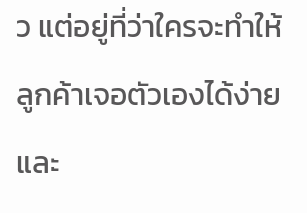ว แต่อยู่ที่ว่าใครจะทำให้ลูกค้าเจอตัวเองได้ง่ายและ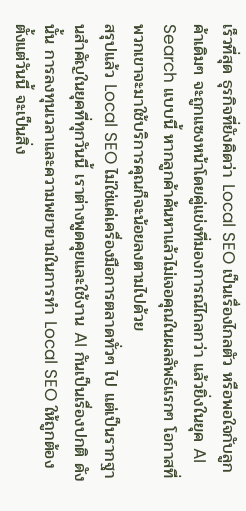เร็วที่สุด ธุรกิจที่ยังคิดว่า Local SEO เป็นเรื่องไกลตัว หรือพอใจกับลูกค้าเดิมๆ จะถูกแซงหน้าโดยคู่แข่งที่มองการณ์ไกลกว่า แล้วยิ่งในยุค AI Search แบบนี้ หากลูกค้าค้นหาแล้วไม่เจอคุณในผลลัพธ์แรกๆ โอกาสที่พวกเขาจะมาใช้บริการคุณก็จะน้อยลงตามไปด้วย
สรุปแล้ว Local SEO ไม่ใช่แค่เครื่องมือการตลาดทั่วๆ ไป แต่เป็นรากฐานสำคัญในยุคที่ทุกวันนี้ เราต่างพูดคุยและใช้งาน AI กันเป็นเรื่องปกติ ดังนั้น การลงทุนเวลาและความพยายามในการทำ Local SEO ให้ถูกต้องตั้งแต่วันนี้ จะเป็นสิ่ง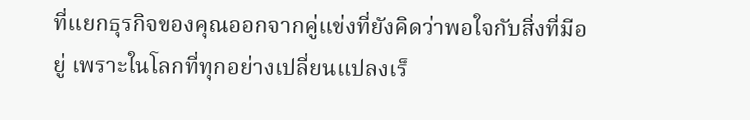ที่แยกธุรกิจของคุณออกจากคู่แข่งที่ยังคิดว่าพอใจกับสิ่งที่มีอยู่ เพราะในโลกที่ทุกอย่างเปลี่ยนแปลงเร็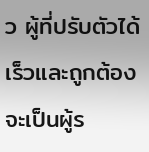ว ผู้ที่ปรับตัวได้เร็วและถูกต้องจะเป็นผู้ร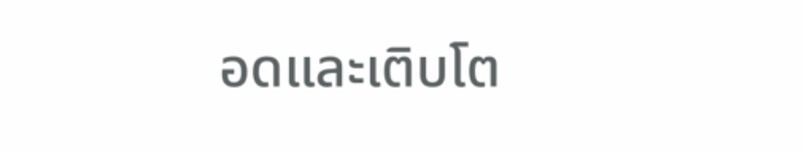อดและเติบโต